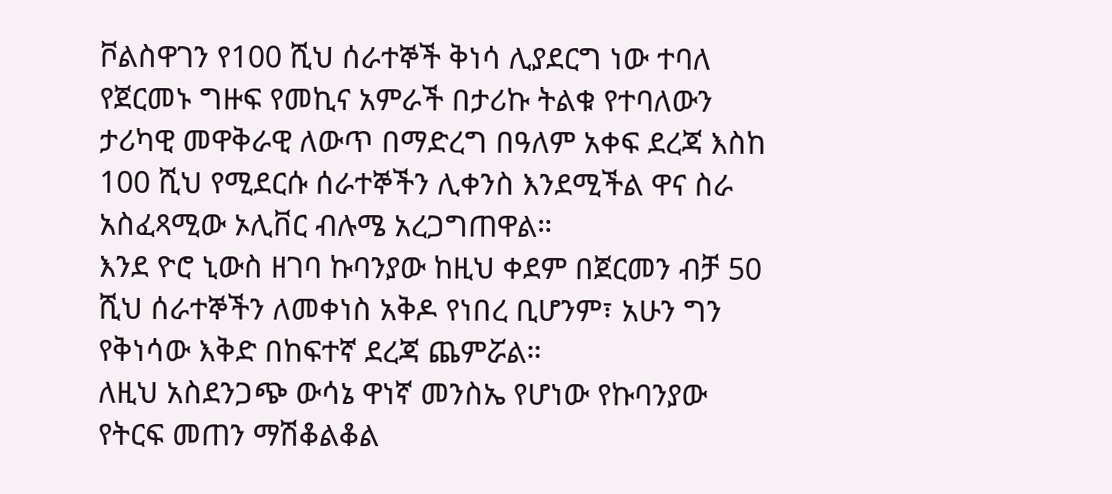ቮልስዋገን የ100 ሺህ ሰራተኞች ቅነሳ ሊያደርግ ነው ተባለ
የጀርመኑ ግዙፍ የመኪና አምራች በታሪኩ ትልቁ የተባለውን ታሪካዊ መዋቅራዊ ለውጥ በማድረግ በዓለም አቀፍ ደረጃ እስከ 100 ሺህ የሚደርሱ ሰራተኞችን ሊቀንስ እንደሚችል ዋና ስራ አስፈጻሚው ኦሊቨር ብሉሜ አረጋግጠዋል።
እንደ ዮሮ ኒውስ ዘገባ ኩባንያው ከዚህ ቀደም በጀርመን ብቻ 50 ሺህ ሰራተኞችን ለመቀነስ አቅዶ የነበረ ቢሆንም፣ አሁን ግን የቅነሳው እቅድ በከፍተኛ ደረጃ ጨምሯል።
ለዚህ አስደንጋጭ ውሳኔ ዋነኛ መንስኤ የሆነው የኩባንያው የትርፍ መጠን ማሽቆልቆል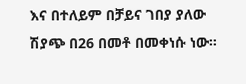እና በተለይም በቻይና ገበያ ያለው ሽያጭ በ26 በመቶ በመቀነሱ ነው።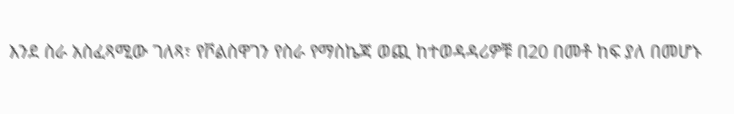እንደ ስራ አስፈጻሚው ገለጻ፣ የቮልስዋገን የስራ የማስኬጃ ወጪ ከተወዳዳሪዎቹ በ20 በመቶ ከፍ ያለ በመሆኑ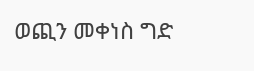ወጪን መቀነስ ግድ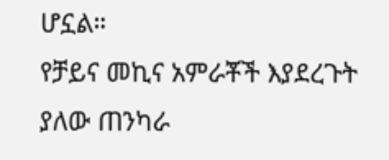ሆኗል።
የቻይና መኪና አምራቾች እያደረጉት ያለው ጠንካራ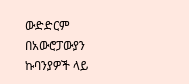ውድድርም በአውሮፓውያን ኩባንያዎች ላይ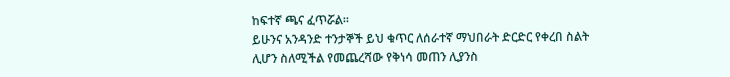ከፍተኛ ጫና ፈጥሯል።
ይሁንና አንዳንድ ተንታኞች ይህ ቁጥር ለሰራተኛ ማህበራት ድርድር የቀረበ ስልት ሊሆን ስለሚችል የመጨረሻው የቅነሳ መጠን ሊያንስ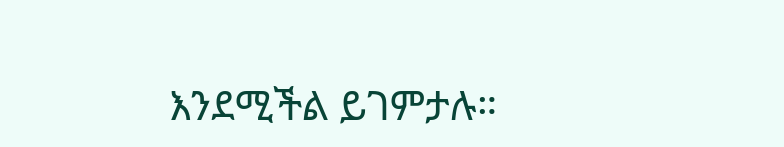እንደሚችል ይገምታሉ።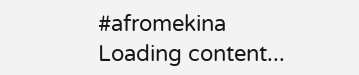#afromekina
Loading content...